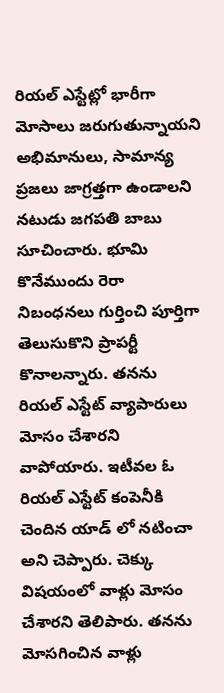రియల్ ఎస్టేట్లో భారీగా మోసాలు జరుగుతున్నాయని అభిమానులు, సామాన్య ప్రజలు జాగ్రత్తగా ఉండాలని నటుడు జగపతి బాబు సూచించారు. భూమి కొనేముందు రెరా నిబంధనలు గుర్తించి పూర్తిగా తెలుసుకొని ప్రాపర్టీ కొనాలన్నారు. తనను రియల్ ఎస్టేట్ వ్యాపారులు మోసం చేశారని వాపోయారు. ఇటీవల ఓ రియల్ ఎస్టేట్ కంపెనీకి చెందిన యాడ్ లో నటించా అని చెప్పారు. చెక్కు విషయంలో వాళ్లు మోసం చేశారని తెలిపారు. తనను మోసగించిన వాళ్లు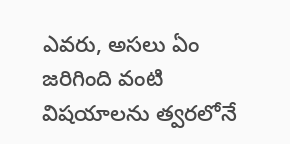ఎవరు, అసలు ఏం జరిగింది వంటి విషయాలను త్వరలోనే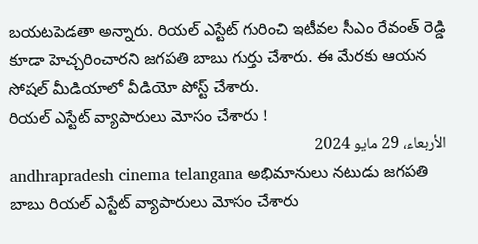బయటపెడతా అన్నారు. రియల్ ఎస్టేట్ గురించి ఇటీవల సీఎం రేవంత్ రెడ్డి కూడా హెచ్చరించారని జగపతి బాబు గుర్తు చేశారు. ఈ మేరకు ఆయన సోషల్ మీడియాలో వీడియో పోస్ట్ చేశారు.
రియల్ ఎస్టేట్ వ్యాపారులు మోసం చేశారు !
الأربعاء، 29 مايو 2024
andhrapradesh cinema telangana అభిమానులు నటుడు జగపతి బాబు రియల్ ఎస్టేట్ వ్యాపారులు మోసం చేశారు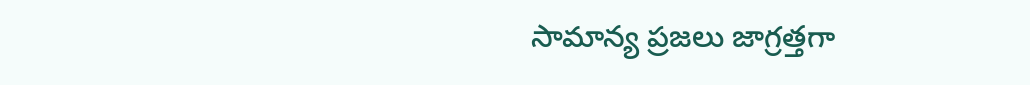సామాన్య ప్రజలు జాగ్రత్తగా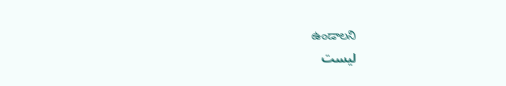ఉండాలని
ليست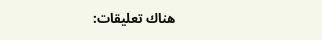هناك تعليقات: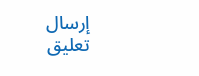إرسال تعليق